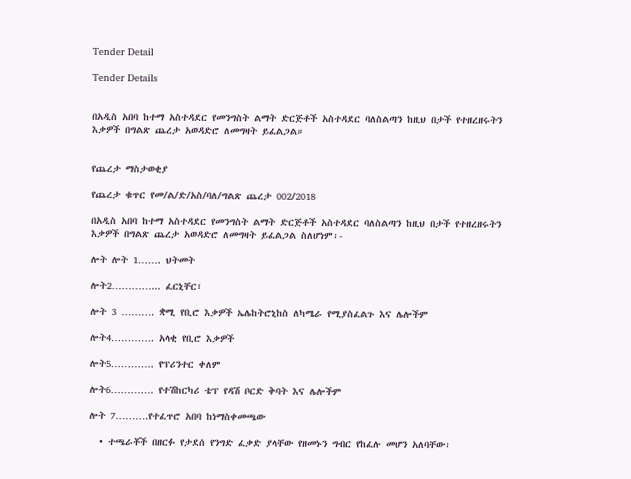Tender Detail

Tender Details


በአዲስ አበባ ከተማ አስተዳደር የመንግስት ልማት ድርጅቶች አስተዳደር ባለስልጣን ከዚህ በታች የተዘረዘሩትን እቃዎች በግልጽ ጨረታ አወዳድሮ ለመግዛት ይፈልጋል።


የጨረታ ማስታወቂያ

የጨረታ ቁጥር የመ/ል/ድ/አስ/ባለ/ግልጽ ጨረታ 002/2018

በአዲስ አበባ ከተማ አስተዳደር የመንግስት ልማት ድርጅቶች አስተዳደር ባለስልጣን ከዚህ በታች የተዘረዘሩትን እቃዎች በግልጽ ጨረታ አወዳድሮ ለመግዛት ይፈልጋል ስለሆነም፡-

ሎት ሎት 1……. ህትመት

ሎት2…………... ፈርኒቸር፣

ሎት 3 ………. ቋሚ የቢሮ እቃዎች ኤሌከትሮኒከስ ለካሜራ የሚያስፈልጉ እና ሌሎችም

ሎት4…………. አላቂ የቢሮ እቃዎች

ሎት5…………. የፕሪንተር ቀለም

ሎት6…………. የተሽከርካሪ ቴፕ የዳሽ ቦርድ ቅባት እና ሌሎችም

ሎት 7……….የተፈጥሮ አበባ ከነማስቀመጫው

  • ተጫራቾች በዘርፉ የታደሰ የንግድ ፈቃድ ያላቸው የዘመኑን ግብር የከፈሉ መሆን አለባቸው፡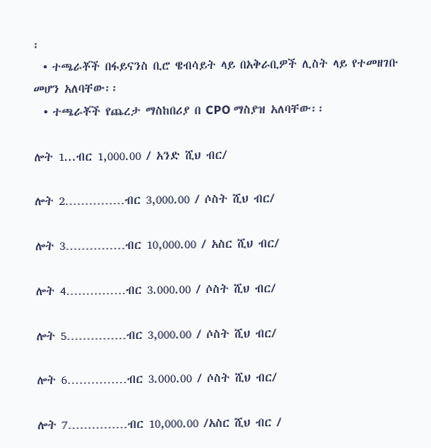፡
  • ተጫራቾች በፋይናንስ ቢሮ ዌብሳይት ላይ በአቅራቢዎች ሊስት ላይ የተመዘገቡ መሆን አለባቸው፡፡
  • ተጫራቾች የጨረታ ማስከበሪያ በ CPO ማስያዝ አለባቸው፡፡

ሎት 1...ብር 1,000.00 / አንድ ሺህ ብር/

ሎት 2……………ብር 3,000.00 / ሶስት ሺህ ብር/

ሎት 3……………ብር 10,000.00 / አስር ሺህ ብር/

ሎት 4……………ብር 3.000.00 / ሶስት ሺህ ብር/

ሎት 5……………ብር 3,000.00 / ሶስት ሺህ ብር/

ሎት 6……………ብር 3.000.00 / ሶስት ሺህ ብር/

ሎት 7……………ብር 10,000.00 /አስር ሺህ ብር /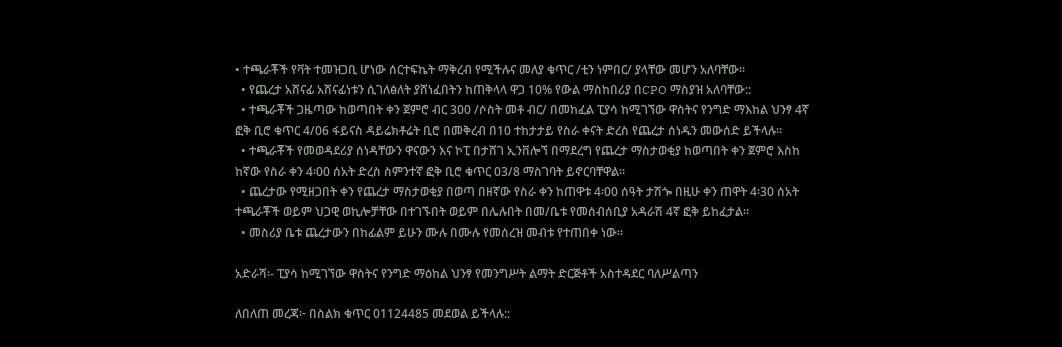• ተጫራቾች የቫት ተመዝጋቢ ሆነው ሰርተፍኬት ማቅረብ የሚችሉና መለያ ቁጥር /ቲን ነምበር/ ያላቸው መሆን አለባቸው፡፡
  • የጨረታ አሸናፊ አሸናፊነቱን ሲገለፅለት ያሸነፈበትን ከጠቅላላ ዋጋ 10% የውል ማስከበሪያ በCPO ማስያዝ አለባቸው::
  • ተጫራቾች ጋዜጣው ከወጣበት ቀን ጀምሮ ብር 300 /ሶስት መቶ ብር/ በመከፈል ፒያሳ ከሚገኘው ዋስትና የንግድ ማእከል ህንፃ 4ኛ ፎቅ ቢሮ ቁጥር 4/06 ፋይናስ ዳይሬክቶሬት ቢሮ በመቅረብ በ10 ተከታታይ የስራ ቀናት ድረስ የጨረታ ሰነዱን መውሰድ ይችላሉ፡፡
  • ተጫራቾች የመወዳደሪያ ሰነዳቸውን ዋናውን እና ኮፒ በታሸገ ኢንቨሎኘ በማደረግ የጨረታ ማስታወቂያ ከወጣበት ቀን ጀምሮ እስከ ከኛው የስራ ቀን 4፡00 ሰአት ድረስ ስምንተኛ ፎቅ ቢሮ ቁጥር 03/8 ማስገባት ይኖርባቸዋል፡፡
  • ጨረታው የሚዘጋበት ቀን የጨረታ ማስታወቂያ በወጣ በዘኛው የስራ ቀን ከጠዋቱ 4፡00 ሰዓት ታሽጐ በዚሁ ቀን ጠዋት 4፡30 ሰአት ተጫራቾች ወይም ህጋዊ ወኪሎቻቸው በተገኙበት ወይም በሌሉበት በመ/ቤቱ የመሰብሰቢያ አዳራሽ 4ኛ ፎቅ ይከፈታል፡፡
  • መስሪያ ቤቱ ጨረታውን በከፊልም ይሁን ሙሉ በሙሉ የመሰረዝ መብቱ የተጠበቀ ነው፡፡

አድራሻ፡- ፒያሳ ከሚገኘው ዋስትና የንግድ ማዕከል ህንፃ የመንግሥት ልማት ድርጅቶች አስተዳደር ባለሥልጣን

ለበለጠ መረጃ፦ በስልክ ቁጥር 01124485 መደወል ይችላሉ::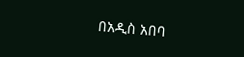በአዲስ አበባ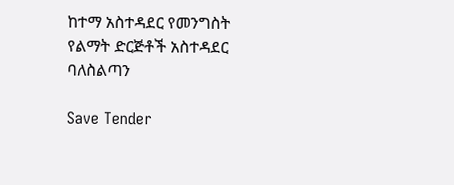ከተማ አስተዳደር የመንግስት የልማት ድርጅቶች አስተዳደር ባለስልጣን

Save Tender